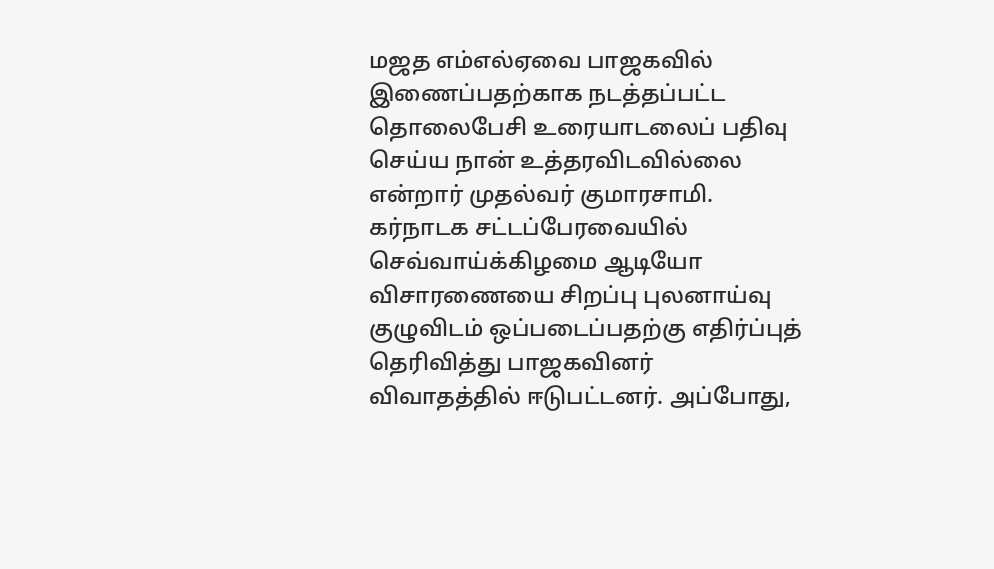மஜத எம்எல்ஏவை பாஜகவில் இணைப்பதற்காக நடத்தப்பட்ட தொலைபேசி உரையாடலைப் பதிவு செய்ய நான் உத்தரவிடவில்லை என்றார் முதல்வர் குமாரசாமி.
கர்நாடக சட்டப்பேரவையில் செவ்வாய்க்கிழமை ஆடியோ விசாரணையை சிறப்பு புலனாய்வு குழுவிடம் ஒப்படைப்பதற்கு எதிர்ப்புத் தெரிவித்து பாஜகவினர் விவாதத்தில் ஈடுபட்டனர். அப்போது,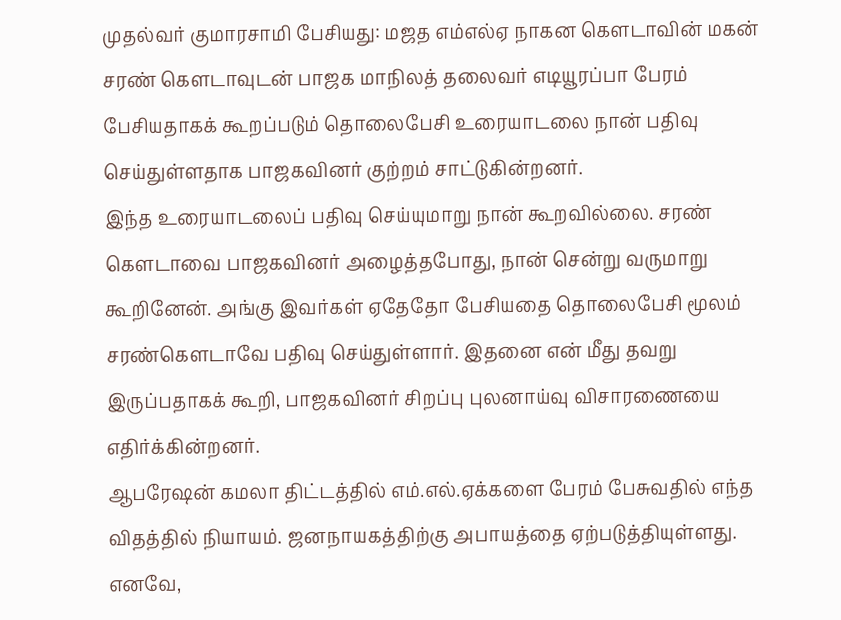முதல்வர் குமாரசாமி பேசியது: மஜத எம்எல்ஏ நாகன கெளடாவின் மகன் சரண் கெளடாவுடன் பாஜக மாநிலத் தலைவர் எடியூரப்பா பேரம் பேசியதாகக் கூறப்படும் தொலைபேசி உரையாடலை நான் பதிவு செய்துள்ளதாக பாஜகவினர் குற்றம் சாட்டுகின்றனர்.
இந்த உரையாடலைப் பதிவு செய்யுமாறு நான் கூறவில்லை. சரண் கெளடாவை பாஜகவினர் அழைத்தபோது, நான் சென்று வருமாறு கூறினேன். அங்கு இவர்கள் ஏதேதோ பேசியதை தொலைபேசி மூலம் சரண்கெளடாவே பதிவு செய்துள்ளார். இதனை என் மீது தவறு இருப்பதாகக் கூறி, பாஜகவினர் சிறப்பு புலனாய்வு விசாரணையை எதிர்க்கின்றனர்.
ஆபரேஷன் கமலா திட்டத்தில் எம்.எல்.ஏக்களை பேரம் பேசுவதில் எந்த விதத்தில் நியாயம். ஜனநாயகத்திற்கு அபாயத்தை ஏற்படுத்தியுள்ளது. எனவே,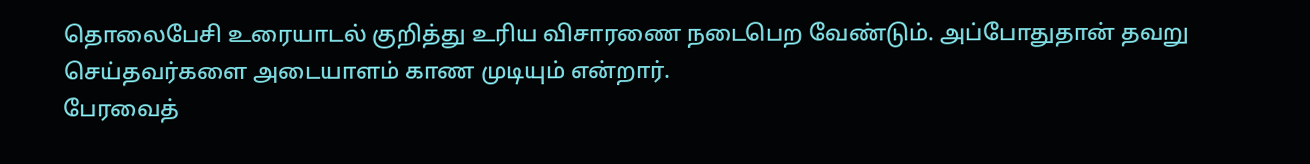தொலைபேசி உரையாடல் குறித்து உரிய விசாரணை நடைபெற வேண்டும். அப்போதுதான் தவறு செய்தவர்களை அடையாளம் காண முடியும் என்றார்.
பேரவைத்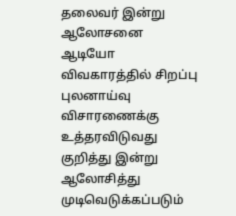தலைவர் இன்று ஆலோசனை
ஆடியோ விவகாரத்தில் சிறப்பு புலனாய்வு விசாரணைக்கு உத்தரவிடுவது குறித்து இன்று ஆலோசித்து முடிவெடுக்கப்படும்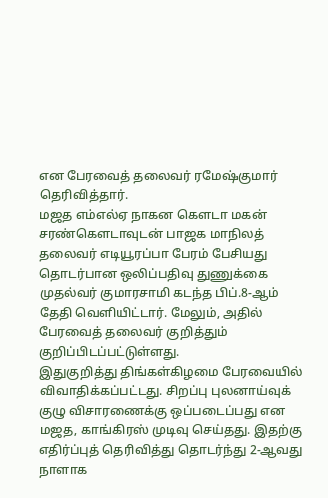என பேரவைத் தலைவர் ரமேஷ்குமார் தெரிவித்தார்.
மஜத எம்எல்ஏ நாகன கெளடா மகன் சரண்கெளடாவுடன் பாஜக மாநிலத் தலைவர் எடியூரப்பா பேரம் பேசியது தொடர்பான ஒலிப்பதிவு துணுக்கை முதல்வர் குமாரசாமி கடந்த பிப்.8-ஆம் தேதி வெளியிட்டார். மேலும், அதில் பேரவைத் தலைவர் குறித்தும் குறிப்பிடப்பட்டுள்ளது.
இதுகுறித்து திங்கள்கிழமை பேரவையில் விவாதிக்கப்பட்டது. சிறப்பு புலனாய்வுக் குழு விசாரணைக்கு ஒப்படைப்பது என மஜத, காங்கிரஸ் முடிவு செய்தது. இதற்கு எதிர்ப்புத் தெரிவித்து தொடர்ந்து 2-ஆவது நாளாக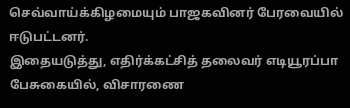செவ்வாய்க்கிழமையும் பாஜகவினர் பேரவையில் ஈடுபட்டனர்.
இதையடுத்து, எதிர்க்கட்சித் தலைவர் எடியூரப்பா பேசுகையில், விசாரணை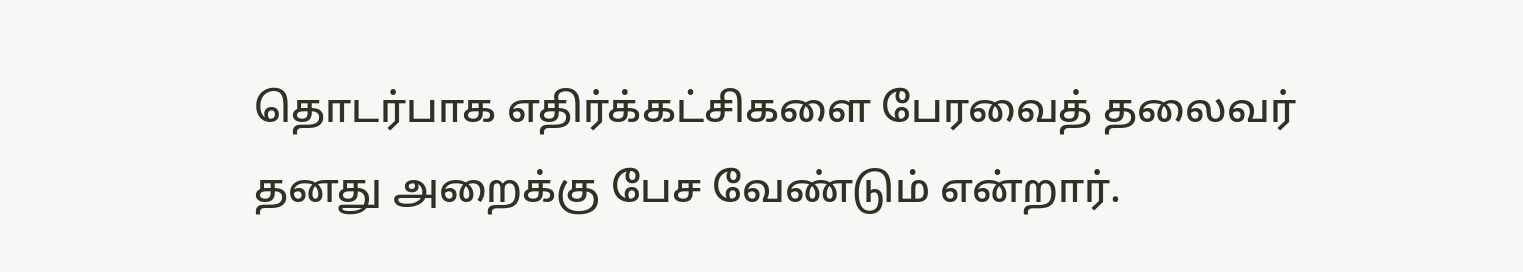தொடர்பாக எதிர்க்கட்சிகளை பேரவைத் தலைவர் தனது அறைக்கு பேச வேண்டும் என்றார்.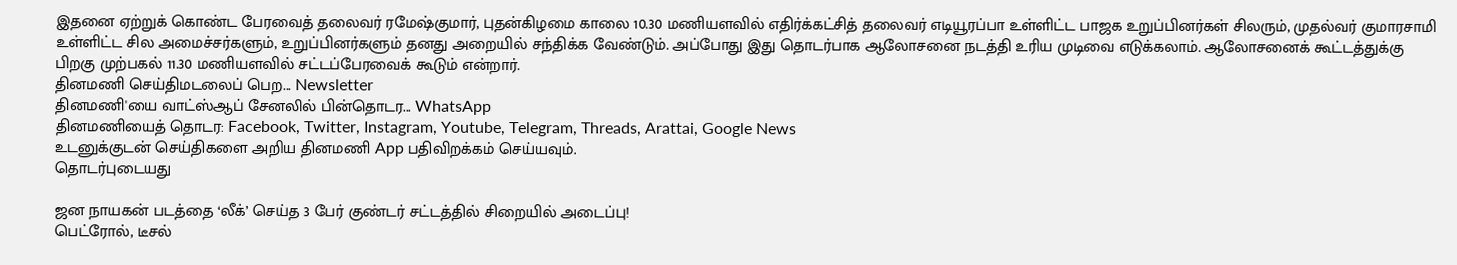இதனை ஏற்றுக் கொண்ட பேரவைத் தலைவர் ரமேஷ்குமார், புதன்கிழமை காலை 10.30 மணியளவில் எதிர்க்கட்சித் தலைவர் எடியூரப்பா உள்ளிட்ட பாஜக உறுப்பினர்கள் சிலரும், முதல்வர் குமாரசாமி உள்ளிட்ட சில அமைச்சர்களும், உறுப்பினர்களும் தனது அறையில் சந்திக்க வேண்டும். அப்போது இது தொடர்பாக ஆலோசனை நடத்தி உரிய முடிவை எடுக்கலாம். ஆலோசனைக் கூட்டத்துக்கு பிறகு முற்பகல் 11.30 மணியளவில் சட்டப்பேரவைக் கூடும் என்றார்.
தினமணி செய்திமடலைப் பெற... Newsletter
தினமணி'யை வாட்ஸ்ஆப் சேனலில் பின்தொடர... WhatsApp
தினமணியைத் தொடர: Facebook, Twitter, Instagram, Youtube, Telegram, Threads, Arattai, Google News
உடனுக்குடன் செய்திகளை அறிய தினமணி App பதிவிறக்கம் செய்யவும்.
தொடர்புடையது

ஜன நாயகன் படத்தை ‘லீக்’ செய்த 3 பேர் குண்டர் சட்டத்தில் சிறையில் அடைப்பு!
பெட்ரோல், டீசல்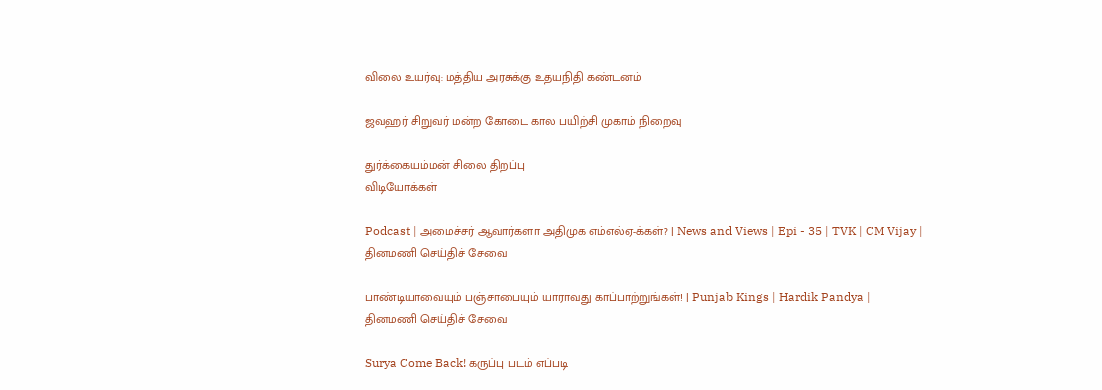விலை உயர்வு: மத்திய அரசுக்கு உதயநிதி கண்டனம்

ஜவஹர் சிறுவர் மன்ற கோடை கால பயிற்சி முகாம் நிறைவு

துர்க்கையம்மன் சிலை திறப்பு
விடியோக்கள்

Podcast | அமைச்சர் ஆவார்களா அதிமுக எம்எல்ஏ-க்கள்? | News and Views | Epi - 35 | TVK | CM Vijay |
தினமணி செய்திச் சேவை

பாண்டியாவையும் பஞ்சாபையும் யாராவது காப்பாற்றுங்கள்! | Punjab Kings | Hardik Pandya |
தினமணி செய்திச் சேவை

Surya Come Back! கருப்பு படம் எப்படி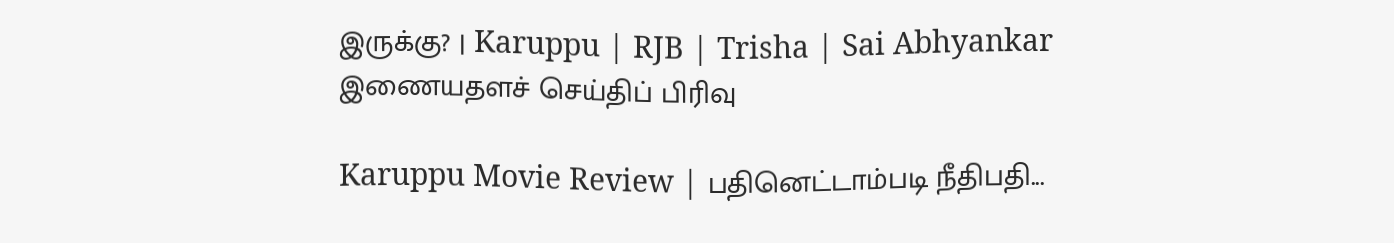இருக்கு? | Karuppu | RJB | Trisha | Sai Abhyankar
இணையதளச் செய்திப் பிரிவு

Karuppu Movie Review | பதினெட்டாம்படி நீதிபதி...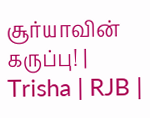சூர்யாவின் கருப்பு! | Trisha | RJB |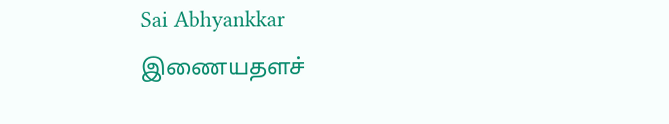Sai Abhyankkar
இணையதளச்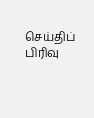செய்திப் பிரிவு